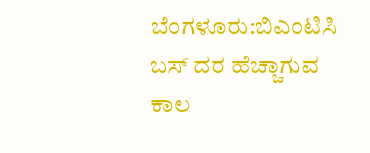ಬೆಂಗಳೂರು:ಬಿಎಂಟಿಸಿ ಬಸ್ ದರ ಹೆಚ್ಚಾಗುವ ಕಾಲ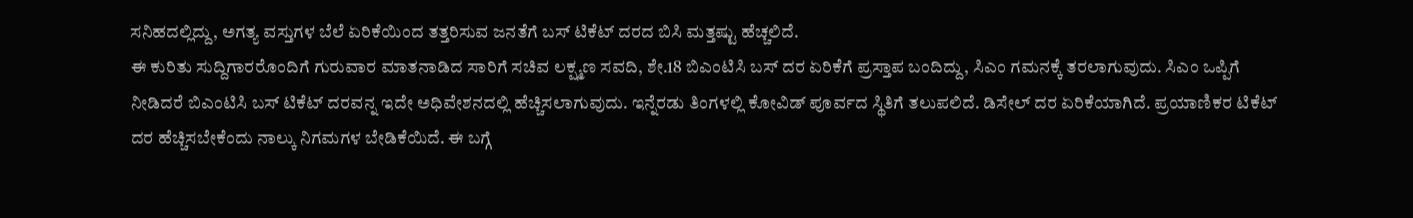ಸನಿಹದಲ್ಲಿದ್ದು, ಅಗತ್ಯ ವಸ್ತುಗಳ ಬೆಲೆ ಏರಿಕೆಯಿಂದ ತತ್ತರಿಸುವ ಜನತೆಗೆ ಬಸ್ ಟಿಕೆಟ್ ದರದ ಬಿಸಿ ಮತ್ತಷ್ಟು ಹೆಚ್ಚಲಿದೆ.
ಈ ಕುರಿತು ಸುದ್ದಿಗಾರರೊಂದಿಗೆ ಗುರುವಾರ ಮಾತನಾಡಿದ ಸಾರಿಗೆ ಸಚಿವ ಲಕ್ಷ್ಮಣ ಸವದಿ, ಶೇ.18 ಬಿಎಂಟಿಸಿ‌ ಬಸ್ ದರ ಏರಿಕೆಗೆ ಪ್ರಸ್ತಾಪ ಬಂದಿದ್ದು, ಸಿಎಂ ಗಮನಕ್ಕೆ ತರಲಾಗುವುದು. ಸಿಎಂ ಒಪ್ಪಿಗೆ ನೀಡಿದರೆ ಬಿಎಂಟಿಸಿ ಬಸ್ ಟಿಕೆಟ್ ದರವನ್ನ ಇದೇ ಅಧಿವೇಶನದಲ್ಲಿ ಹೆಚ್ಚಿಸಲಾಗುವುದು. ಇನ್ನೆರಡು ತಿಂಗಳಲ್ಲಿ ಕೋವಿಡ್ ಪೂರ್ವದ ಸ್ಥಿತಿಗೆ ತಲುಪಲಿದೆ. ಡಿಸೇಲ್ ದರ ಏರಿಕೆಯಾಗಿದೆ. ಪ್ರಯಾಣಿಕರ ಟಿಕೆಟ್ ದರ ಹೆಚ್ಚಿಸಬೇಕೆಂದು ನಾಲ್ಕು ನಿಗಮಗಳ ಬೇಡಿಕೆಯಿದೆ. ಈ ಬಗ್ಗೆ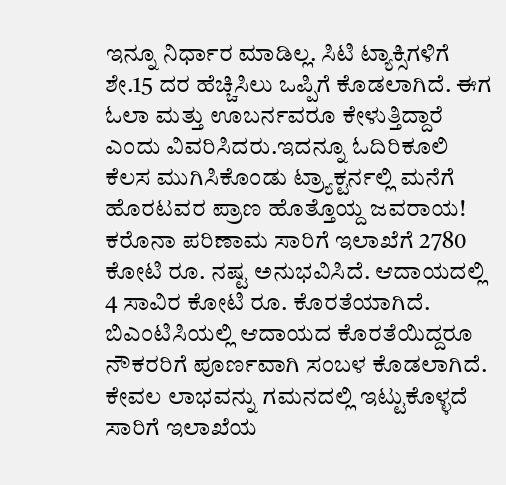ಇನ್ನೂ ನಿರ್ಧಾರ ಮಾಡಿಲ್ಲ. ಸಿಟಿ ಟ್ಯಾಕ್ಸಿಗಳಿಗೆ ಶೇ.15 ದರ ಹೆಚ್ಚಿಸಿಲು ಒಪ್ಪಿಗೆ ಕೊಡಲಾಗಿದೆ. ಈಗ ಓಲಾ ಮತ್ತು ಊಬರ್ನವರೂ ಕೇಳುತ್ತಿದ್ದಾರೆ ಎಂದು ವಿವರಿಸಿದರು.ಇದನ್ನೂ ಓದಿರಿಕೂಲಿ ಕೆಲಸ ಮುಗಿಸಿಕೊಂಡು ಟ್ರ್ಯಾಕ್ಟರ್ನಲ್ಲಿ ಮನೆಗೆ ಹೊರಟವರ ಪ್ರಾಣ ಹೊತ್ತೊಯ್ದ ಜವರಾಯ!
ಕರೊನಾ ಪರಿಣಾಮ ಸಾರಿಗೆ ಇಲಾಖೆಗೆ 2780 ಕೋಟಿ ರೂ. ನಷ್ಟ ಅನುಭವಿಸಿದೆ. ಆದಾಯದಲ್ಲಿ 4 ಸಾವಿರ ಕೋಟಿ ರೂ. ಕೊರತೆಯಾಗಿದೆ. ಬಿಎಂಟಿಸಿಯಲ್ಲಿ ಆದಾಯದ ಕೊರತೆಯಿದ್ದರೂ ನೌಕರರಿಗೆ ಪೂರ್ಣವಾಗಿ ಸಂಬಳ ಕೊಡಲಾಗಿದೆ. ಕೇವಲ ಲಾಭವನ್ನು ಗಮನದಲ್ಲಿ ಇಟ್ಟುಕೊಳ್ಳದೆ ಸಾರಿಗೆ ಇಲಾಖೆಯ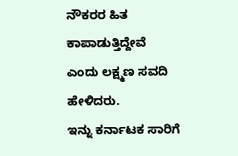ನೌಕರರ ಹಿತ ಕಾಪಾಡುತ್ತಿದ್ದೇವೆ ಎಂದು ಲಕ್ಷ್ಮಣ ಸವದಿ ಹೇಳಿದರು.
ಇನ್ನು ಕರ್ನಾಟಕ ‌ಸಾರಿಗೆ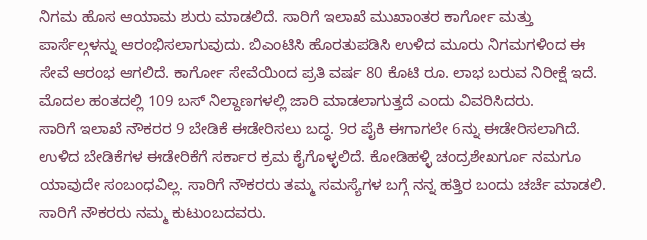ನಿಗಮ ಹೊಸ ಆಯಾಮ ಶುರು ಮಾಡಲಿದೆ. ಸಾರಿಗೆ ಇಲಾಖೆ ಮುಖಾಂತರ ಕಾರ್ಗೋ ಮತ್ತು ಪಾರ್ಸೆಲ್ಗಳನ್ನು ಆರಂಭಿಸಲಾಗುವುದು. ಬಿಎಂಟಿಸಿ ಹೊರತುಪಡಿಸಿ ಉಳಿದ ಮೂರು ನಿಗಮಗಳಿಂದ ಈ ಸೇವೆ ಆರಂಭ ಆಗಲಿದೆ. ಕಾರ್ಗೋ ಸೇವೆಯಿಂದ ಪ್ರತಿ ವರ್ಷ 80 ಕೊಟಿ ರೂ. ಲಾಭ ಬರುವ ನಿರೀಕ್ಷೆ ಇದೆ. ಮೊದಲ ಹಂತದಲ್ಲಿ 109 ಬಸ್ ನಿಲ್ದಾಣಗಳಲ್ಲಿ ಜಾರಿ ಮಾಡಲಾಗುತ್ತದೆ ಎಂದು ವಿವರಿಸಿದರು.
ಸಾರಿಗೆ ಇಲಾಖೆ‌ ನೌಕರರ 9 ಬೇಡಿಕೆ ಈಡೇರಿಸಲು ಬದ್ಧ. 9ರ ಪೈಕಿ ಈಗಾಗಲೇ 6ನ್ನು ಈಡೇರಿಸಲಾಗಿದೆ. ಉಳಿದ ಬೇಡಿಕೆಗಳ ಈಡೇರಿಕೆಗೆ ಸರ್ಕಾರ ಕ್ರಮ ಕೈಗೊಳ್ಳಲಿದೆ. ಕೋಡಿಹಳ್ಳಿ ಚಂದ್ರಶೇಖರ್ಗೂ ನಮಗೂ ಯಾವುದೇ ಸಂಬಂಧವಿಲ್ಲ. ಸಾರಿಗೆ ನೌಕರರು ತಮ್ಮ ಸಮಸ್ಯೆಗಳ ಬಗ್ಗೆ ನನ್ನ ಹತ್ತಿರ ಬಂದು ಚರ್ಚೆ ಮಾಡಲಿ. ಸಾರಿಗೆ ನೌಕರರು ನಮ್ಮ ಕುಟುಂಬದವರು.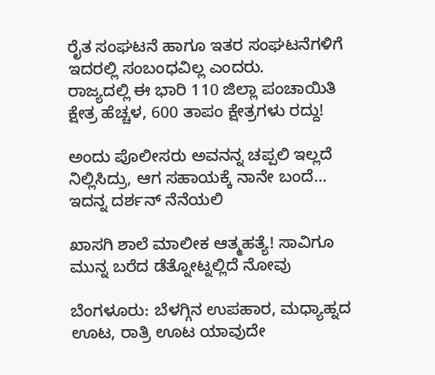ರೈತ ಸಂಘಟನೆ ಹಾಗೂ ಇತರ ಸಂಘಟನೆಗಳಿಗೆ ಇದರಲ್ಲಿ ಸಂಬಂಧವಿಲ್ಲ ಎಂದರು.
ರಾಜ್ಯದಲ್ಲಿ ಈ ಭಾರಿ 110 ಜಿಲ್ಲಾ ಪಂಚಾಯಿತಿ ಕ್ಷೇತ್ರ ಹೆಚ್ಚಳ, 600 ತಾಪಂ ಕ್ಷೇತ್ರಗಳು ರದ್ದು!

ಅಂದು ಪೊಲೀಸರು ಅವನನ್ನ ಚಪ್ಪಲಿ ಇಲ್ಲದೆ ನಿಲ್ಲಿಸಿದ್ರು, ಆಗ ಸಹಾಯಕ್ಕೆ ನಾನೇ ಬಂದೆ… ಇದನ್ನ ದರ್ಶನ್ ನೆನೆಯಲಿ

ಖಾಸಗಿ ಶಾಲೆ ಮಾಲೀಕ ಆತ್ಮಹತ್ಯೆ! ಸಾವಿಗೂ ಮುನ್ನ ಬರೆದ ಡೆತ್ನೋಟ್ನಲ್ಲಿದೆ ನೋವು

ಬೆಂಗಳೂರು: ಬೆಳಗ್ಗಿನ ಉಪಹಾರ, ಮಧ್ಯಾಹ್ನದ ಊಟ, ರಾತ್ರಿ ಊಟ ಯಾವುದೇ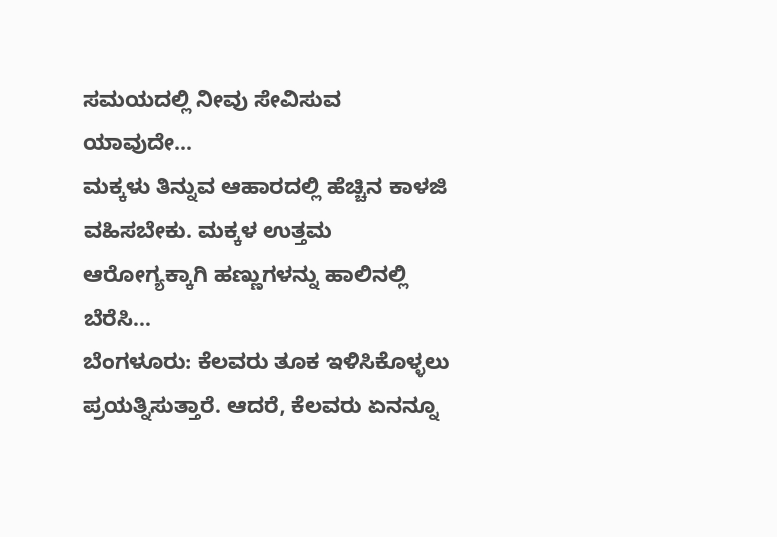ಸಮಯದಲ್ಲಿ ನೀವು ಸೇವಿಸುವ ಯಾವುದೇ…
ಮಕ್ಕಳು ತಿನ್ನುವ ಆಹಾರದಲ್ಲಿ ಹೆಚ್ಚಿನ ಕಾಳಜಿ ವಹಿಸಬೇಕು. ಮಕ್ಕಳ ಉತ್ತಮ ಆರೋಗ್ಯಕ್ಕಾಗಿ ಹಣ್ಣುಗಳನ್ನು ಹಾಲಿನಲ್ಲಿ ಬೆರೆಸಿ…
ಬೆಂಗಳೂರು: ಕೆಲವರು ತೂಕ ಇಳಿಸಿಕೊಳ್ಳಲು ಪ್ರಯತ್ನಿಸುತ್ತಾರೆ. ಆದರೆ, ಕೆಲವರು ಏನನ್ನೂ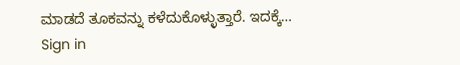ಮಾಡದೆ ತೂಕವನ್ನು ಕಳೆದುಕೊಳ್ಳುತ್ತಾರೆ. ಇದಕ್ಕೆ…
Sign in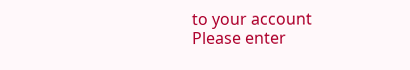to your account
Please enter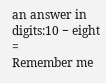an answer in digits:10 − eight =
Remember me